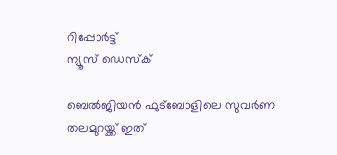റിപ്പോര്‍ട്ട്
ന്യൂസ് ഡെസ്ക്

ബെല്‍ജിയന്‍ ഫുട്ബോളിലെ സുവര്‍ണ തലമുറയ്ക്ക് ഇത്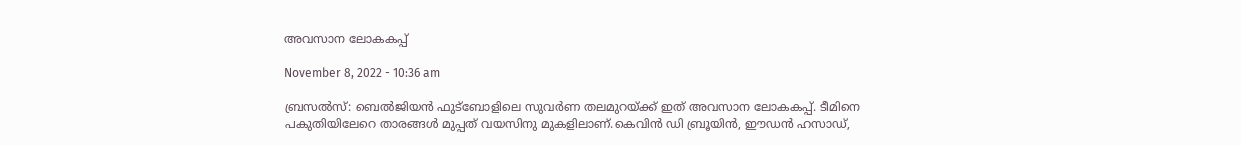അവസാന ലോകകപ്പ്

November 8, 2022 - 10:36 am

ബ്രസല്‍സ്: ബെല്‍ജിയന്‍ ഫുട്ബോളിലെ സുവര്‍ണ തലമുറയ്ക്ക് ഇത് അവസാന ലോകകപ്പ്. ടീമിനെ പകുതിയിലേറെ താരങ്ങള്‍ മുപ്പത് വയസിനു മുകളിലാണ്.കെവിന്‍ ഡി ബ്രൂയിന്‍, ഈഡന്‍ ഹസാഡ്,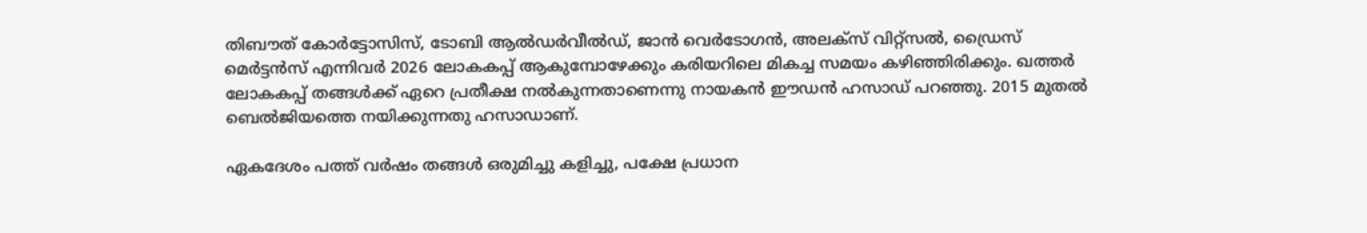തിബൗത് കോര്‍ട്ടോസിസ്, ടോബി ആല്‍ഡര്‍വീല്‍ഡ്, ജാന്‍ വെര്‍ടോഗന്‍, അലക്സ് വിറ്റ്സല്‍, ഡ്രൈസ് മെര്‍ട്ടന്‍സ് എന്നിവര്‍ 2026 ലോകകപ്പ് ആകുമ്പോഴേക്കും കരിയറിലെ മികച്ച സമയം കഴിഞ്ഞിരിക്കും. ഖത്തര്‍ ലോകകപ്പ് തങ്ങള്‍ക്ക് ഏറെ പ്രതീക്ഷ നല്‍കുന്നതാണെന്നു നായകന്‍ ഈഡന്‍ ഹസാഡ് പറഞ്ഞു. 2015 മുതല്‍ ബെല്‍ജിയത്തെ നയിക്കുന്നതു ഹസാഡാണ്.

ഏകദേശം പത്ത് വര്‍ഷം തങ്ങള്‍ ഒരുമിച്ചു കളിച്ചു, പക്ഷേ പ്രധാന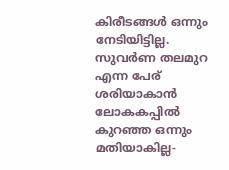കിരീടങ്ങള്‍ ഒന്നും നേടിയിട്ടില്ല. സുവര്‍ണ തലമുറ എന്ന പേര് ശരിയാകാന്‍ ലോകകപ്പില്‍ കുറഞ്ഞ ഒന്നും മതിയാകില്ല-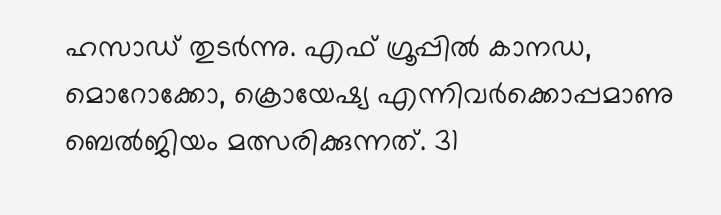ഹസാഡ് തുടര്‍ന്നു. എഫ് ഗ്രൂപ്പില്‍ കാനഡ, മൊറോക്കോ, ക്രൊയേഷ്യ എന്നിവര്‍ക്കൊപ്പമാണു ബെല്‍ജിയം മത്സരിക്കുന്നത്. 31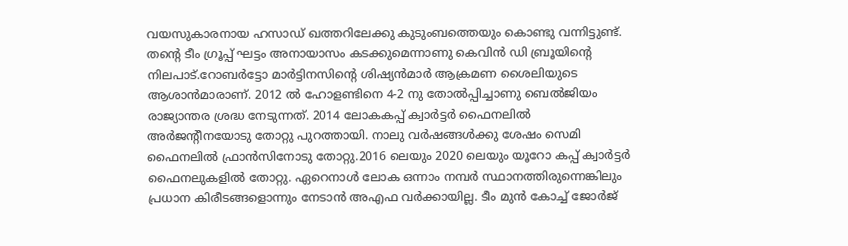വയസുകാരനായ ഹസാഡ് ഖത്തറിലേക്കു കുടുംബത്തെയും കൊണ്ടു വന്നിട്ടുണ്ട്. തന്റെ ടീം ഗ്രൂപ്പ് ഘട്ടം അനായാസം കടക്കുമെന്നാണു കെവിന്‍ ഡി ബ്രൂയിന്റെ നിലപാട്.റോബര്‍ട്ടോ മാര്‍ട്ടിനസിന്റെ ശിഷ്യന്‍മാര്‍ ആക്രമണ ശൈലിയുടെ ആശാന്‍മാരാണ്. 2012 ല്‍ ഹോളണ്ടിനെ 4-2 നു തോല്‍പ്പിച്ചാണു ബെല്‍ജിയം രാജ്യാന്തര ശ്രദ്ധ നേടുന്നത്. 2014 ലോകകപ്പ് ക്വാര്‍ട്ടര്‍ ഫൈനലില്‍ അര്‍ജന്റീനയോടു തോറ്റു പുറത്തായി. നാലു വര്‍ഷങ്ങള്‍ക്കു ശേഷം സെമി ഫൈനലില്‍ ഫ്രാന്‍സിനോടു തോറ്റു.2016 ലെയും 2020 ലെയും യൂറോ കപ്പ് ക്വാര്‍ട്ടര്‍ ഫൈനലുകളില്‍ തോറ്റു. ഏറെനാള്‍ ലോക ഒന്നാം നമ്പര്‍ സ്ഥാനത്തിരുന്നെങ്കിലും പ്രധാന കിരീടങ്ങളൊന്നും നേടാന്‍ അഎഫ വര്‍ക്കായില്ല. ടീം മുന്‍ കോച്ച് ജോര്‍ജ്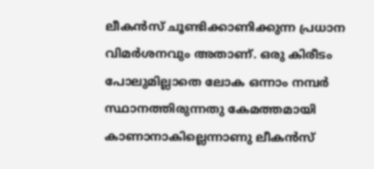ലീകന്‍സ് ചൂണ്ടിക്കാണിക്കുന്ന പ്രധാന വിമര്‍ശനവും അതാണ്. ഒരു കിരീടം പോലുമില്ലാതെ ലോക ഒന്നാം നമ്പര്‍ സ്ഥാനത്തിരുന്നതു കേമത്തമായി കാണാനാകില്ലെന്നാണു ലീകന്‍സ്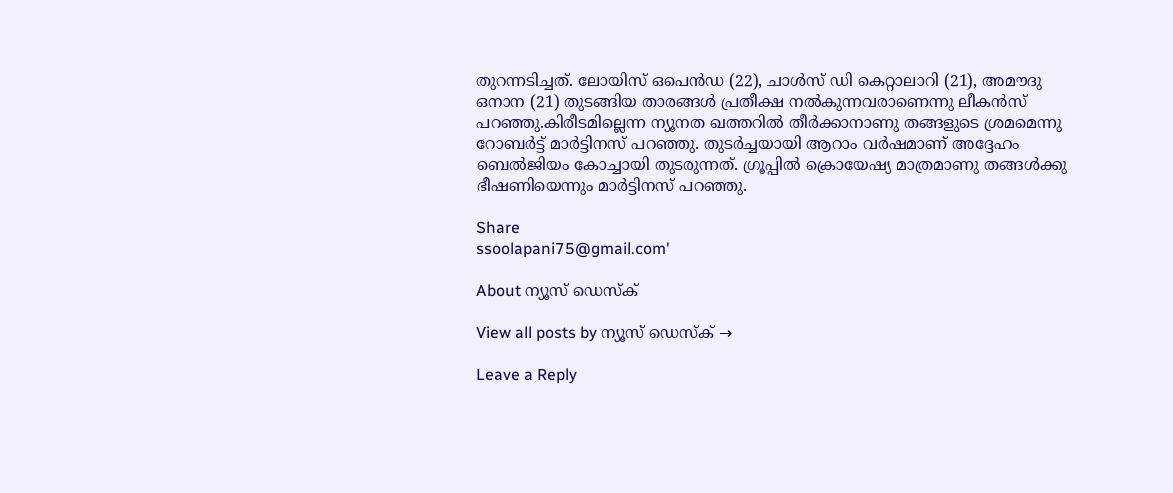തുറന്നടിച്ചത്. ലോയിസ് ഒപെന്‍ഡ (22), ചാള്‍സ് ഡി കെറ്റാലാറി (21), അമൗദു ഒനാന (21) തുടങ്ങിയ താരങ്ങള്‍ പ്രതീക്ഷ നല്‍കുന്നവരാണെന്നു ലീകന്‍സ് പറഞ്ഞു.കിരീടമില്ലെന്ന ന്യൂനത ഖത്തറില്‍ തീര്‍ക്കാനാണു തങ്ങളുടെ ശ്രമമെന്നു റോബര്‍ട്ട് മാര്‍ട്ടിനസ് പറഞ്ഞു. തുടര്‍ച്ചയായി ആറാം വര്‍ഷമാണ് അദ്ദേഹം ബെല്‍ജിയം കോച്ചായി തുടരുന്നത്. ഗ്രൂപ്പില്‍ ക്രൊയേഷ്യ മാത്രമാണു തങ്ങള്‍ക്കു ഭീഷണിയെന്നും മാര്‍ട്ടിനസ് പറഞ്ഞു.

Share
ssoolapani75@gmail.com'

About ന്യൂസ് ഡെസ്ക്

View all posts by ന്യൂസ് ഡെസ്ക് →

Leave a Reply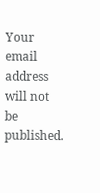Your email address will not be published.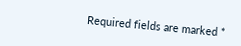Required fields are marked *